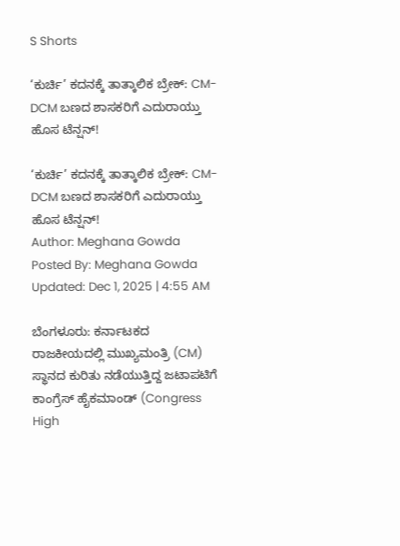S Shorts

‘ಕುರ್ಚಿ’ ಕದನಕ್ಕೆ ತಾತ್ಕಾಲಿಕ ಬ್ರೇಕ್: CM-DCM ಬಣದ ಶಾಸಕರಿಗೆ ಎದುರಾಯ್ತು ಹೊಸ ಟೆನ್ಷನ್!

‘ಕುರ್ಚಿ’ ಕದನಕ್ಕೆ ತಾತ್ಕಾಲಿಕ ಬ್ರೇಕ್: CM-DCM ಬಣದ ಶಾಸಕರಿಗೆ ಎದುರಾಯ್ತು ಹೊಸ ಟೆನ್ಷನ್!
Author: Meghana Gowda
Posted By: Meghana Gowda
Updated: Dec 1, 2025 | 4:55 AM

ಬೆಂಗಳೂರು: ಕರ್ನಾಟಕದ ರಾಜಕೀಯದಲ್ಲಿ ಮುಖ್ಯಮಂತ್ರಿ (CM) ಸ್ಥಾನದ ಕುರಿತು ನಡೆಯುತ್ತಿದ್ದ ಜಟಾಪಟಿಗೆ ಕಾಂಗ್ರೆಸ್ ಹೈಕಮಾಂಡ್ (Congress High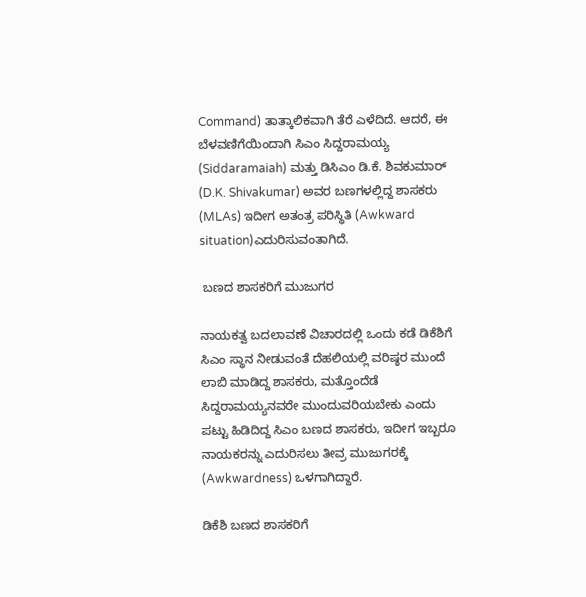Command) ತಾತ್ಕಾಲಿಕವಾಗಿ ತೆರೆ ಎಳೆದಿದೆ. ಆದರೆ, ಈ ಬೆಳವಣಿಗೆಯಿಂದಾಗಿ ಸಿಎಂ ಸಿದ್ದರಾಮಯ್ಯ (Siddaramaiah) ಮತ್ತು ಡಿಸಿಎಂ ಡಿ.ಕೆ. ಶಿವಕುಮಾರ್ (D.K. Shivakumar) ಅವರ ಬಣಗಳಲ್ಲಿದ್ದ ಶಾಸಕರು (MLAs) ಇದೀಗ ಅತಂತ್ರ ಪರಿಸ್ಥಿತಿ (Awkward situation)ಎದುರಿಸುವಂತಾಗಿದೆ.

 ಬಣದ ಶಾಸಕರಿಗೆ ಮುಜುಗರ

ನಾಯಕತ್ವ ಬದಲಾವಣೆ ವಿಚಾರದಲ್ಲಿ ಒಂದು ಕಡೆ ಡಿಕೆಶಿಗೆ ಸಿಎಂ ಸ್ಥಾನ ನೀಡುವಂತೆ ದೆಹಲಿಯಲ್ಲಿ ವರಿಷ್ಠರ ಮುಂದೆ ಲಾಬಿ ಮಾಡಿದ್ದ ಶಾಸಕರು, ಮತ್ತೊಂದೆಡೆ ಸಿದ್ದರಾಮಯ್ಯನವರೇ ಮುಂದುವರಿಯಬೇಕು ಎಂದು ಪಟ್ಟು ಹಿಡಿದಿದ್ದ ಸಿಎಂ ಬಣದ ಶಾಸಕರು, ಇದೀಗ ಇಬ್ಬರೂ ನಾಯಕರನ್ನು ಎದುರಿಸಲು ತೀವ್ರ ಮುಜುಗರಕ್ಕೆ (Awkwardness) ಒಳಗಾಗಿದ್ದಾರೆ.

ಡಿಕೆಶಿ ಬಣದ ಶಾಸಕರಿಗೆ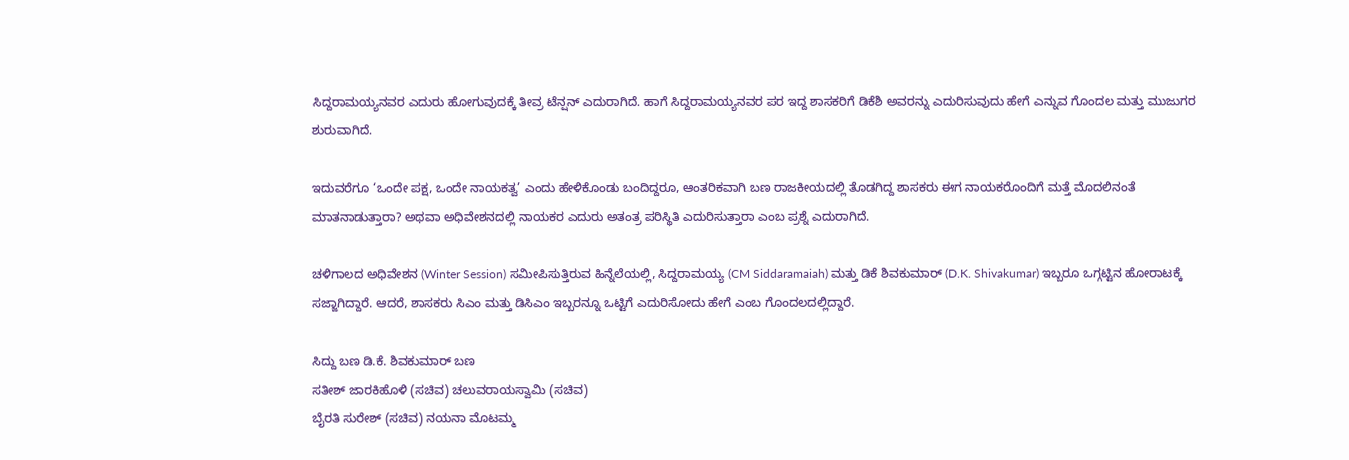ಸಿದ್ದರಾಮಯ್ಯನವರ ಎದುರು ಹೋಗುವುದಕ್ಕೆ ತೀವ್ರ ಟೆನ್ಷನ್ ಎದುರಾಗಿದೆ. ಹಾಗೆ ಸಿದ್ದರಾಮಯ್ಯನವರ ಪರ ಇದ್ದ ಶಾಸಕರಿಗೆ ಡಿಕೆಶಿ ಅವರನ್ನು ಎದುರಿಸುವುದು ಹೇಗೆ ಎನ್ನುವ ಗೊಂದಲ ಮತ್ತು ಮುಜುಗರ ಶುರುವಾಗಿದೆ.

ಇದುವರೆಗೂ ‘ಒಂದೇ ಪಕ್ಷ, ಒಂದೇ ನಾಯಕತ್ವ’ ಎಂದು ಹೇಳಿಕೊಂಡು ಬಂದಿದ್ದರೂ, ಆಂತರಿಕವಾಗಿ ಬಣ ರಾಜಕೀಯದಲ್ಲಿ ತೊಡಗಿದ್ದ ಶಾಸಕರು ಈಗ ನಾಯಕರೊಂದಿಗೆ ಮತ್ತೆ ಮೊದಲಿನಂತೆ ಮಾತನಾಡುತ್ತಾರಾ? ಅಥವಾ ಅಧಿವೇಶನದಲ್ಲಿ ನಾಯಕರ ಎದುರು ಅತಂತ್ರ ಪರಿಸ್ಥಿತಿ ಎದುರಿಸುತ್ತಾರಾ ಎಂಬ ಪ್ರಶ್ನೆ ಎದುರಾಗಿದೆ.

ಚಳಿಗಾಲದ ಅಧಿವೇಶನ (Winter Session) ಸಮೀಪಿಸುತ್ತಿರುವ ಹಿನ್ನೆಲೆಯಲ್ಲಿ, ಸಿದ್ದರಾಮಯ್ಯ (CM Siddaramaiah) ಮತ್ತು ಡಿಕೆ ಶಿವಕುಮಾರ್ (D.K. Shivakumar) ಇಬ್ಬರೂ ಒಗ್ಗಟ್ಟಿನ ಹೋರಾಟಕ್ಕೆ ಸಜ್ಜಾಗಿದ್ದಾರೆ. ಆದರೆ, ಶಾಸಕರು ಸಿಎಂ ಮತ್ತು ಡಿಸಿಎಂ ಇಬ್ಬರನ್ನೂ ಒಟ್ಟಿಗೆ ಎದುರಿಸೋದು ಹೇಗೆ ಎಂಬ ಗೊಂದಲದಲ್ಲಿದ್ದಾರೆ.

ಸಿದ್ದು ಬಣ ಡಿ.ಕೆ. ಶಿವಕುಮಾರ್ ಬಣ
ಸತೀಶ್ ಜಾರಕಿಹೊಳಿ (ಸಚಿವ) ಚಲುವರಾಯಸ್ವಾಮಿ (ಸಚಿವ)
ಬೈರತಿ ಸುರೇಶ್ (ಸಚಿವ) ನಯನಾ ಮೊಟಮ್ಮ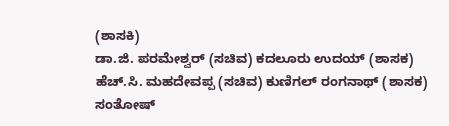(ಶಾಸಕಿ)
ಡಾ.ಜಿ. ಪರಮೇಶ್ವರ್ (ಸಚಿವ) ಕದಲೂರು ಉದಯ್ (ಶಾಸಕ)
ಹೆಚ್.ಸಿ. ಮಹದೇವಪ್ಪ (ಸಚಿವ) ಕುಣಿಗಲ್ ರಂಗನಾಥ್ (ಶಾಸಕ)
ಸಂತೋಷ್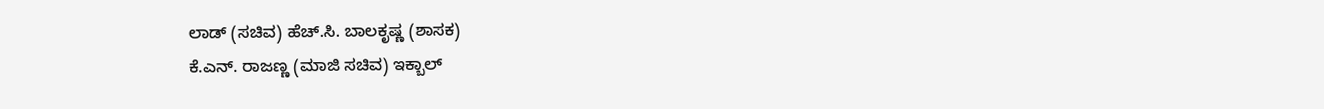ಲಾಡ್ (ಸಚಿವ) ಹೆಚ್.ಸಿ. ಬಾಲಕೃಷ್ಣ (ಶಾಸಕ)
ಕೆ.ಎನ್. ರಾಜಣ್ಣ (ಮಾಜಿ ಸಚಿವ) ಇಕ್ಬಾಲ್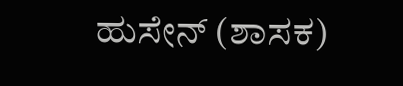ಹುಸೇನ್ (ಶಾಸಕ)